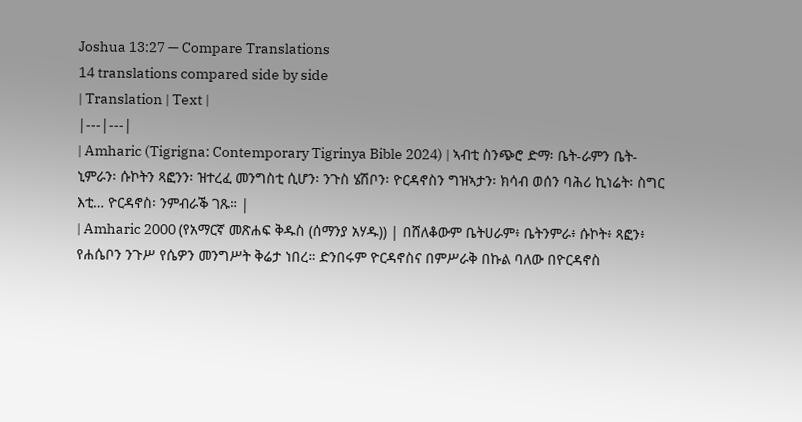Joshua 13:27 — Compare Translations
14 translations compared side by side
| Translation | Text |
|---|---|
| Amharic (Tigrigna: Contemporary Tigrinya Bible 2024) | ኣብቲ ስንጭሮ ድማ፡ ቤት-ራምን ቤት-ኒምራን፡ ሱኮትን ጻፎንን፡ ዝተረፈ መንግስቲ ሲሆን፡ ንጉስ ሄሽቦን፡ ዮርዳኖስን ግዝኣታን፡ ክሳብ ወሰን ባሕሪ ኪነሬት፡ ስግር እቲ… ዮርዳኖስ፡ ንምብራቕ ገጹ። |
| Amharic 2000 (የአማርኛ መጽሐፍ ቅዱስ (ሰማንያ አሃዱ)) | በሸለቆውም ቤትሀራም፥ ቤትንምራ፥ ሱኮት፥ ጻፎን፥ የሐሴቦን ንጉሥ የሴዎን መንግሥት ቅሬታ ነበረ። ድንበሩም ዮርዳኖስና በምሥራቅ በኩል ባለው በዮርዳኖስ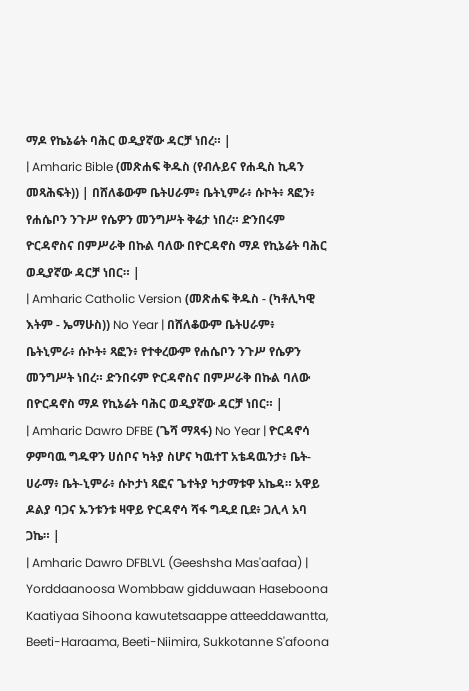ማዶ የኬኔሬት ባሕር ወዲያኛው ዳርቻ ነበረ። |
| Amharic Bible (መጽሐፍ ቅዱስ (የብሉይና የሐዲስ ኪዳን መጻሕፍት)) | በሸለቆውም ቤትሀራም፥ ቤትኒምራ፥ ሱኮት፥ ጻፎን፥ የሐሴቦን ንጉሥ የሴዎን መንግሥት ቅሬታ ነበረ። ድንበሩም ዮርዳኖስና በምሥራቅ በኩል ባለው በዮርዳኖስ ማዶ የኪኔሬት ባሕር ወዲያኛው ዳርቻ ነበር። |
| Amharic Catholic Version (መጽሐፍ ቅዱስ - (ካቶሊካዊ እትም - ኤማሁስ)) No Year | በሸለቆውም ቤትሀራም፥ ቤትኒምራ፥ ሱኮት፥ ጻፎን፥ የተቀረውም የሐሴቦን ንጉሥ የሴዎን መንግሥት ነበረ። ድንበሩም ዮርዳኖስና በምሥራቅ በኩል ባለው በዮርዳኖስ ማዶ የኪኔሬት ባሕር ወዲያኛው ዳርቻ ነበር። |
| Amharic Dawro DFBE (ጌሻ ማጻፋ) No Year | ዮርዳኖሳ ዎምባዉ ግዱዋን ሀሰቦና ካትያ ስሆና ካዉተፐ አቴዳዉንታ፥ ቤት-ሀራማ፥ ቤት-ኒምራ፥ ሱኮታነ ጻፎና ጌተትያ ካታማቱዋ አኬዳ። አዋይ ዶልያ ባጋና ኡንቱንቱ ዛዋይ ዮርዳኖሳ ሻፋ ግዲደ ቢደ፥ ጋሊላ አባ ጋኬ። |
| Amharic Dawro DFBLVL (Geeshsha Mas'aafaa) | Yorddaanoosa Wombbaw gidduwaan Haseboona Kaatiyaa Sihoona kawutetsaappe atteeddawantta, Beeti-Haraama, Beeti-Niimira, Sukkotanne S'afoona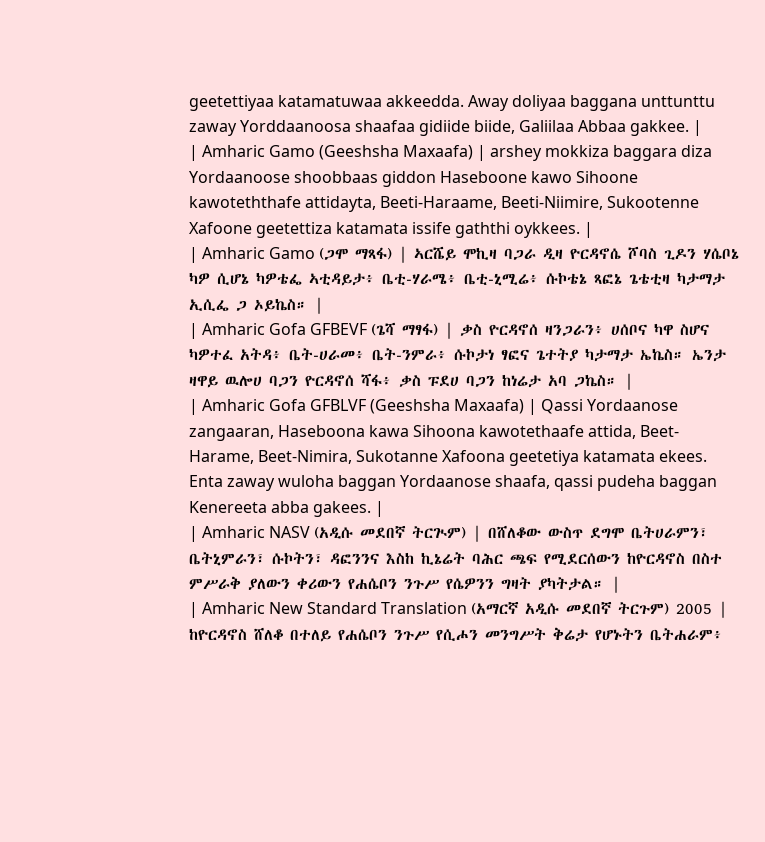geetettiyaa katamatuwaa akkeedda. Away doliyaa baggana unttunttu zaway Yorddaanoosa shaafaa gidiide biide, Galiilaa Abbaa gakkee. |
| Amharic Gamo (Geeshsha Maxaafa) | arshey mokkiza baggara diza Yordaanoose shoobbaas giddon Haseboone kawo Sihoone kawoteththafe attidayta, Beeti-Haraame, Beeti-Niimire, Sukootenne Xafoone geetettiza katamata issife gaththi oykkees. |
| Amharic Gamo (ጋሞ ማጻፋ) | ኣርሼይ ሞኪዛ ባጋራ ዲዛ ዮርዳኖሴ ሾባስ ጊዶን ሃሴቦኔ ካዎ ሲሆኔ ካዎቴፌ ኣቲዳይታ፥ ቤቲ-ሃራሜ፥ ቤቲ-ኒሚሬ፥ ሱኮቴኔ ጻፎኔ ጌቴቲዛ ካታማታ ኢሲፌ ጋ ኦይኬስ። |
| Amharic Gofa GFBEVF (ጌሻ ማፃፋ) | ቃስ ዮርዳኖሰ ዛንጋራን፥ ሀሰቦና ካዋ ስሆና ካዎተፈ አትዳ፥ ቤት-ሀራመ፥ ቤት-ንምራ፥ ሱኮታነ ፃፎና ጌተትያ ካታማታ ኤኬስ። ኤንታ ዛዋይ ዉሎሀ ባጋን ዮርዳኖሰ ሻፋ፥ ቃስ ፑደሀ ባጋን ከነሬታ አባ ጋኬስ። |
| Amharic Gofa GFBLVF (Geeshsha Maxaafa) | Qassi Yordaanose zangaaran, Haseboona kawa Sihoona kawotethaafe attida, Beet-Harame, Beet-Nimira, Sukotanne Xafoona geetetiya katamata ekees. Enta zaway wuloha baggan Yordaanose shaafa, qassi pudeha baggan Kenereeta abba gakees. |
| Amharic NASV (አዲሱ መደበኛ ትርጒም) | በሸለቆው ውስጥ ደግሞ ቤትሀራምን፣ ቤትኒምራን፣ ሱኮትን፣ ዳፎንንና እስከ ኪኔሬት ባሕር ጫፍ የሚደርሰውን ከዮርዳኖስ በስተ ምሥራቅ ያለውን ቀሪውን የሐሴቦን ንጉሥ የሴዎንን ግዛት ያካትታል። |
| Amharic New Standard Translation (አማርኛ አዲሱ መደበኛ ትርጉም) 2005 | ከዮርዳኖስ ሸለቆ በተለይ የሐሴቦን ንጉሥ የሲሖን መንግሥት ቅሬታ የሆኑትን ቤትሐራም፥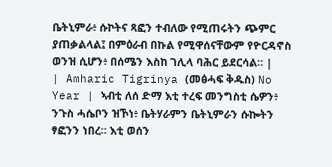ቤትኒምራ፥ ሱኮትና ጻፎን ተብለው የሚጠሩትን ጭምር ያጠቃልላል፤ በምዕራብ በኩል የሚዋሰናቸውም የዮርዳኖስ ወንዝ ሲሆን፥ በሰሜን እስከ ገሊላ ባሕር ይደርሳል። |
| Amharic Tigrinya (መፅሓፍ ቅዱስ) No Year | ኣብቲ ለሰ ድማ እቲ ተረፍ መንግስቲ ሴዎን፥ ንጉስ ሓሴቦን ዝኾነ፥ ቤትሃራምን ቤትኒምራን ሱኰትን ፃፎንን ነበረ። እቲ ወሰን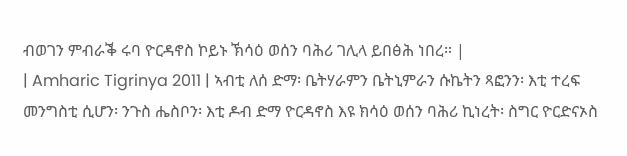ብወገን ምብራቕ ሩባ ዮርዳኖስ ኮይኑ ኽሳዕ ወሰን ባሕሪ ገሊላ ይበፅሕ ነበረ። |
| Amharic Tigrinya 2011 | ኣብቲ ለሰ ድማ፡ ቤትሃራምን ቤትኒምራን ሱኬትን ጻፎንን፡ እቲ ተረፍ መንግስቲ ሲሆን፡ ንጉስ ሔስቦን፡ እቲ ዶብ ድማ ዮርዳኖስ እዩ ክሳዕ ወሰን ባሕሪ ኪነረት፡ ስግር ዮርድናኦስ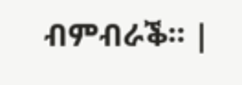ብምብራቕ። |